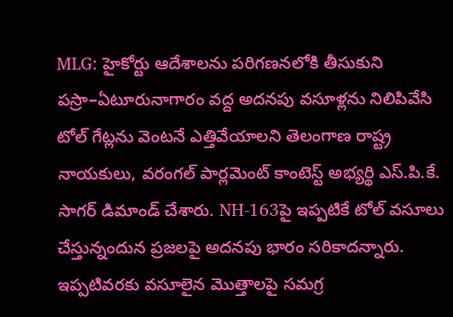MLG: హైకోర్టు ఆదేశాలను పరిగణనలోకి తీసుకుని పస్రా–ఏటూరునాగారం వద్ద అదనపు వసూళ్లను నిలిపివేసి టోల్ గేట్లను వెంటనే ఎత్తివేయాలని తెలంగాణ రాష్ట్ర నాయకులు, వరంగల్ పార్లమెంట్ కాంటెస్ట్ అభ్యర్థి ఎస్.పి.కే. సాగర్ డిమాండ్ చేశారు. NH-163పై ఇప్పటికే టోల్ వసూలు చేస్తున్నందున ప్రజలపై అదనపు భారం సరికాదన్నారు. ఇప్పటివరకు వసూలైన మొత్తాలపై సమగ్ర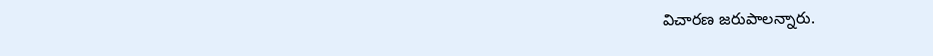విచారణ జరుపాలన్నారు.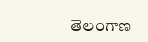తెలంగాణ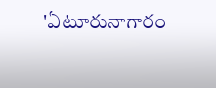'ఏటూరునాగారం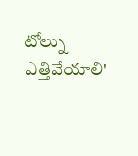టోల్ను ఎత్తివేయాలి'